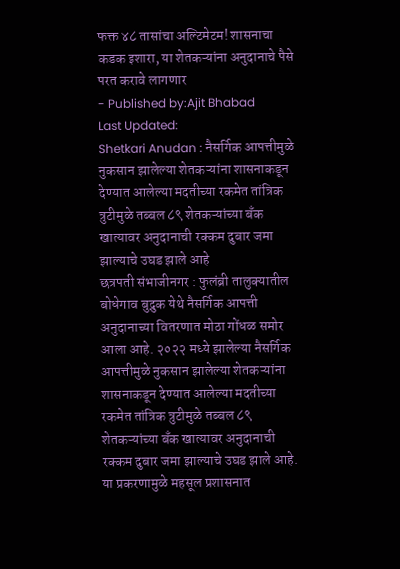फक्त ४८ तासांचा अल्टिमेटम! शासनाचा कडक इशारा, या शेतकऱ्यांना अनुदानाचे पैसे परत करावे लागणार
- Published by:Ajit Bhabad
Last Updated:
Shetkari Anudan : नैसर्गिक आपत्तीमुळे नुकसान झालेल्या शेतकऱ्यांना शासनाकडून देण्यात आलेल्या मदतीच्या रकमेत तांत्रिक त्रुटीमुळे तब्बल ८९ शेतकऱ्यांच्या बँक खात्यावर अनुदानाची रक्कम दुबार जमा झाल्याचे उघड झाले आहे
छत्रपती संभाजीनगर : फुलंब्री तालुक्यातील बोधेगाव बुद्रुक येथे नैसर्गिक आपत्ती अनुदानाच्या वितरणात मोठा गोंधळ समोर आला आहे. २०२२ मध्ये झालेल्या नैसर्गिक आपत्तीमुळे नुकसान झालेल्या शेतकऱ्यांना शासनाकडून देण्यात आलेल्या मदतीच्या रकमेत तांत्रिक त्रुटीमुळे तब्बल ८९ शेतकऱ्यांच्या बँक खात्यावर अनुदानाची रक्कम दुबार जमा झाल्याचे उघड झाले आहे. या प्रकरणामुळे महसूल प्रशासनात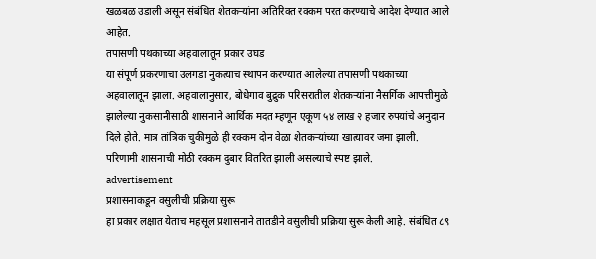खळबळ उडाली असून संबंधित शेतकऱ्यांना अतिरिक्त रक्कम परत करण्याचे आदेश देण्यात आले आहेत.
तपासणी पथकाच्या अहवालातून प्रकार उघड
या संपूर्ण प्रकरणाचा उलगडा नुकत्याच स्थापन करण्यात आलेल्या तपासणी पथकाच्या अहवालातून झाला. अहवालानुसार, बोधेगाव बुद्रुक परिसरातील शेतकऱ्यांना नैसर्गिक आपत्तीमुळे झालेल्या नुकसानीसाठी शासनाने आर्थिक मदत म्हणून एकूण ५४ लाख २ हजार रुपयांचे अनुदान दिले होते. मात्र तांत्रिक चुकीमुळे ही रक्कम दोन वेळा शेतकऱ्यांच्या खात्यावर जमा झाली. परिणामी शासनाची मोठी रक्कम दुबार वितरित झाली असल्याचे स्पष्ट झाले.
advertisement
प्रशासनाकडून वसुलीची प्रक्रिया सुरू
हा प्रकार लक्षात येताच महसूल प्रशासनाने तातडीने वसुलीची प्रक्रिया सुरू केली आहे. संबंधित ८९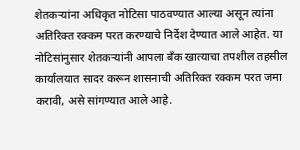शेतकऱ्यांना अधिकृत नोटिसा पाठवण्यात आल्या असून त्यांना अतिरिक्त रक्कम परत करण्याचे निर्देश देण्यात आले आहेत. या नोटिसांनुसार शेतकऱ्यांनी आपला बँक खात्याचा तपशील तहसील कार्यालयात सादर करून शासनाची अतिरिक्त रक्कम परत जमा करावी, असे सांगण्यात आले आहे.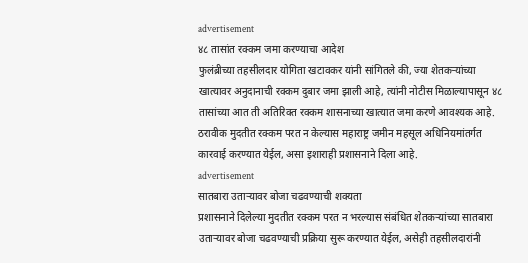advertisement
४८ तासांत रक्कम जमा करण्याचा आदेश
फुलंब्रीच्या तहसीलदार योगिता खटावकर यांनी सांगितले की, ज्या शेतकऱ्यांच्या खात्यावर अनुदानाची रक्कम दुबार जमा झाली आहे, त्यांनी नोटीस मिळाल्यापासून ४८ तासांच्या आत ती अतिरिक्त रक्कम शासनाच्या खात्यात जमा करणे आवश्यक आहे. ठरावीक मुदतीत रक्कम परत न केल्यास महाराष्ट्र जमीन महसूल अधिनियमांतर्गत कारवाई करण्यात येईल, असा इशाराही प्रशासनाने दिला आहे.
advertisement
सातबारा उताऱ्यावर बोजा चढवण्याची शक्यता
प्रशासनाने दिलेल्या मुदतीत रक्कम परत न भरल्यास संबंधित शेतकऱ्यांच्या सातबारा उताऱ्यावर बोजा चढवण्याची प्रक्रिया सुरू करण्यात येईल, असेही तहसीलदारांनी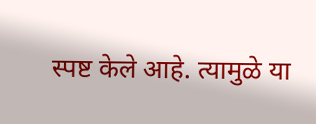स्पष्ट केले आहे. त्यामुळे या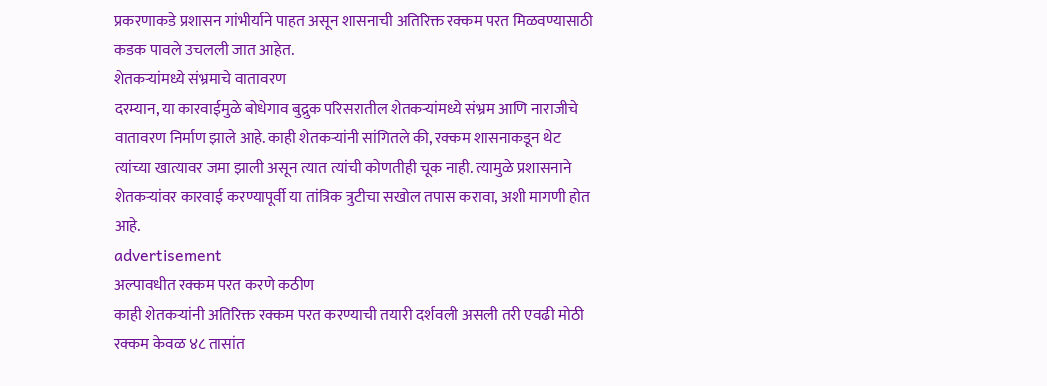प्रकरणाकडे प्रशासन गांभीर्याने पाहत असून शासनाची अतिरिक्त रक्कम परत मिळवण्यासाठी कडक पावले उचलली जात आहेत.
शेतकऱ्यांमध्ये संभ्रमाचे वातावरण
दरम्यान, या कारवाईमुळे बोधेगाव बुद्रुक परिसरातील शेतकऱ्यांमध्ये संभ्रम आणि नाराजीचे वातावरण निर्माण झाले आहे. काही शेतकऱ्यांनी सांगितले की, रक्कम शासनाकडून थेट त्यांच्या खात्यावर जमा झाली असून त्यात त्यांची कोणतीही चूक नाही. त्यामुळे प्रशासनाने शेतकऱ्यांवर कारवाई करण्यापूर्वी या तांत्रिक त्रुटीचा सखोल तपास करावा, अशी मागणी होत आहे.
advertisement
अल्पावधीत रक्कम परत करणे कठीण
काही शेतकऱ्यांनी अतिरिक्त रक्कम परत करण्याची तयारी दर्शवली असली तरी एवढी मोठी रक्कम केवळ ४८ तासांत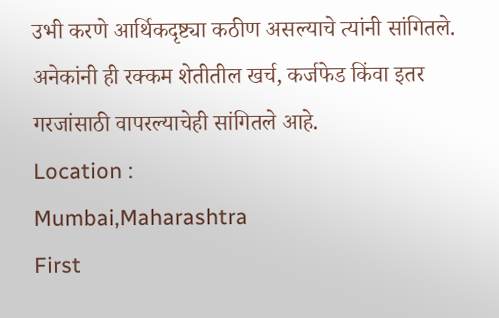उभी करणे आर्थिकदृष्ट्या कठीण असल्याचे त्यांनी सांगितले. अनेकांनी ही रक्कम शेतीतील खर्च, कर्जफेड किंवा इतर गरजांसाठी वापरल्याचेही सांगितले आहे.
Location :
Mumbai,Maharashtra
First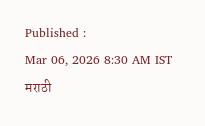Published :
Mar 06, 2026 8:30 AM IST
मराठी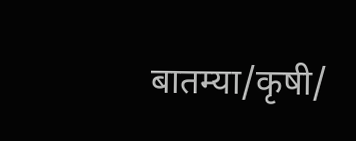बातम्या/कृषी/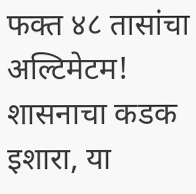फक्त ४८ तासांचा अल्टिमेटम! शासनाचा कडक इशारा, या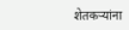शेतकऱ्यांना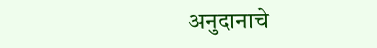अनुदानाचे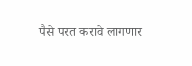पैसे परत करावे लागणार